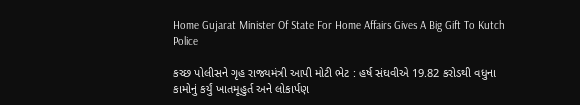Home Gujarat Minister Of State For Home Affairs Gives A Big Gift To Kutch Police

કચ્છ પોલીસને ગૃહ રાજ્યમંત્રી આપી મોટી ભેટ : હર્ષ સંઘવીએ 19.82 કરોડથી વધુના કામોનું કર્યું ખાતમૂહુર્ત અને લોકાર્પણ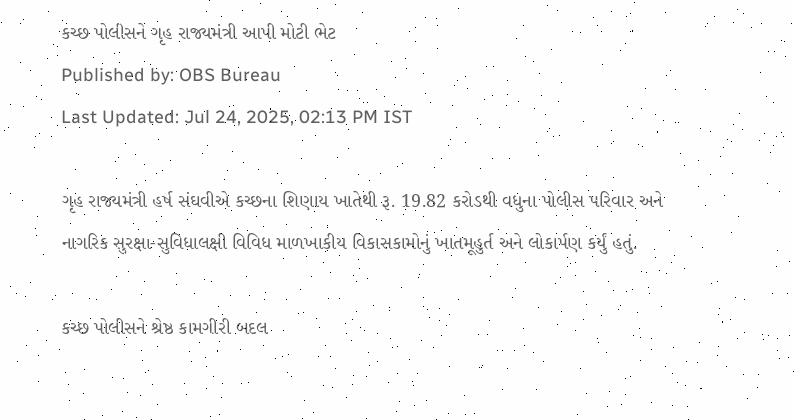કચ્છ પોલીસને ગૃહ રાજ્યમંત્રી આપી મોટી ભેટ
Published by: OBS Bureau
Last Updated: Jul 24, 2025, 02:13 PM IST

ગૃહ રાજ્યમંત્રી હર્ષ સંઘવીએ કચ્છના શિણાય ખાતેથી રૂ. 19.82 કરોડથી વધુના પોલીસ પરિવાર અને નાગરિક સુરક્ષા-સુવિધાલક્ષી વિવિધ માળખાકીય વિકાસકામોનું ખાતમૂહુર્ત અને લોકાર્પણ કર્યું હતું.

કચ્છ પોલીસને શ્રેષ્ઠ કામગીરી બદલ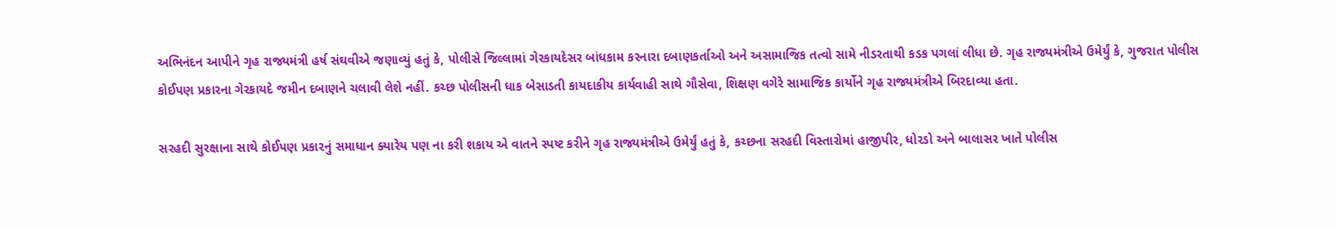અભિનંદન આપીને ગૃહ રાજ્યમંત્રી હર્ષ સંઘવીએ જણાવ્યું હતું કે, પોલીસે જિલ્લામાં ગેરકાયદેસર બાંધકામ કરનારા દબાણકર્તાઓ અને અસામાજિક તત્વો સામે નીડરતાથી કડક પગલાં લીધા છે. ગૃહ રાજ્યમંત્રીએ ઉમેર્યું કે, ગુજરાત પોલીસ કોઈપણ પ્રકારના ગેરકાયદે જમીન દબાણને ચલાવી લેશે નહીં. કચ્છ પોલીસની ધાક બેસાડતી કાયદાકીય કાર્યવાહી સાથે ગૌસેવા, શિક્ષણ વગેરે સામાજિક કાર્યોને ગૃહ રાજ્યમંત્રીએ બિરદાવ્યા હતા.

સરહદી સુરક્ષાના સાથે કોઈપણ પ્રકારનું સમાધાન ક્યારેય પણ ના કરી શકાય એ વાતને સ્પષ્ટ કરીને ગૃહ રાજ્યમંત્રીએ ઉમેર્યું હતું કે, કચ્છના સરહદી વિસ્તારોમાં હાજીપીર, ધોરડો અને બાલાસર ખાતે પોલીસ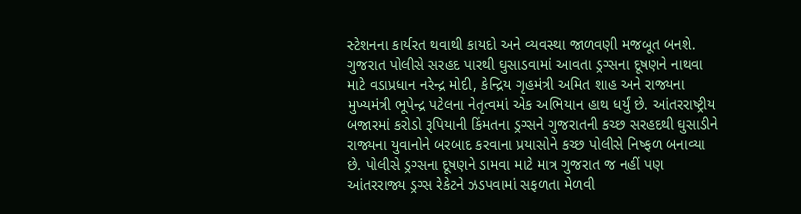સ્ટેશનના કાર્યરત થવાથી કાયદો અને વ્યવસ્થા જાળવણી મજબૂત બનશે. ગુજરાત પોલીસે સરહદ પારથી ઘુસાડવામાં આવતા ડ્રગ્સના દૂષણને નાથવા માટે વડાપ્રધાન નરેન્દ્ર મોદી, કેન્દ્રિય ગૃહમંત્રી અમિત શાહ અને રાજ્યના મુખ્યમંત્રી ભૂપેન્દ્ર પટેલના નેતૃત્વમાં એક અભિયાન હાથ ધર્યું છે. આંતરરાષ્ટ્રીય બજારમાં કરોડો રૂપિયાની કિંમતના ડ્રગ્સને ગુજરાતની કચ્છ સરહદથી ઘુસાડીને રાજ્યના યુવાનોને બરબાદ કરવાના પ્રયાસોને કચ્છ પોલીસે નિષ્ફળ બનાવ્યા છે. પોલીસે ડ્રગ્સના દૂષણને ડામવા માટે માત્ર ગુજરાત જ નહીં પણ આંતરરાજ્ય ડ્રગ્સ રેકેટને ઝડપવામાં સફળતા મેળવી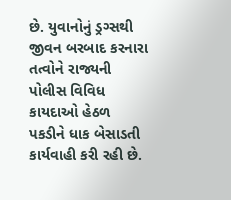છે. યુવાનોનું ડ્રગ્સથી જીવન બરબાદ કરનારા તત્વોને રાજ્યની પોલીસ વિવિધ કાયદાઓ હેઠળ પકડીને ધાક બેસાડતી કાર્યવાહી કરી રહી છે.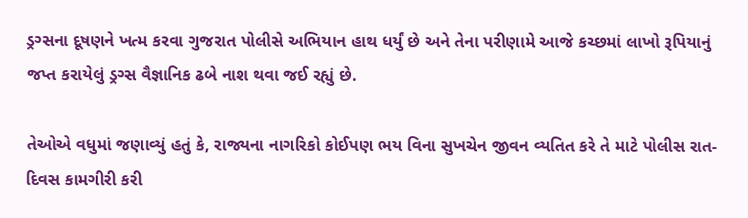ડ્રગ્સના દૂષણને ખત્મ કરવા ગુજરાત પોલીસે અભિયાન હાથ ધર્યું છે અને તેના પરીણામે આજે કચ્છમાં લાખો રૂપિયાનું જપ્ત કરાયેલું ડ્રગ્સ વૈજ્ઞાનિક ઢબે નાશ થવા જઈ રહ્યું છે.

તેઓએ વધુમાં જણાવ્યું હતું કે, રાજ્યના નાગરિકો કોઈપણ ભય વિના સુખચેન જીવન વ્યતિત કરે તે માટે પોલીસ રાત-દિવસ કામગીરી કરી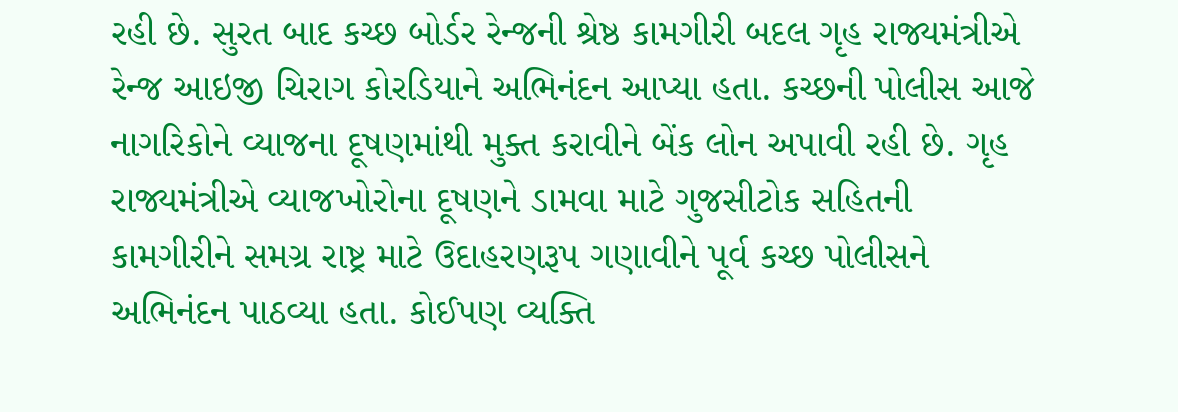રહી છે. સુરત બાદ કચ્છ બોર્ડર રેન્જની શ્રેષ્ઠ કામગીરી બદલ ગૃહ રાજ્યમંત્રીએ રેન્જ આઇજી ચિરાગ કોરડિયાને અભિનંદન આપ્યા હતા. કચ્છની પોલીસ આજે નાગરિકોને વ્યાજના દૂષણમાંથી મુક્ત કરાવીને બેંક લોન અપાવી રહી છે. ગૃહ રાજ્યમંત્રીએ વ્યાજખોરોના દૂષણને ડામવા માટે ગુજસીટોક સહિતની કામગીરીને સમગ્ર રાષ્ટ્ર માટે ઉદાહરણરૂપ ગણાવીને પૂર્વ કચ્છ પોલીસને અભિનંદન પાઠવ્યા હતા. કોઈપણ વ્યક્તિ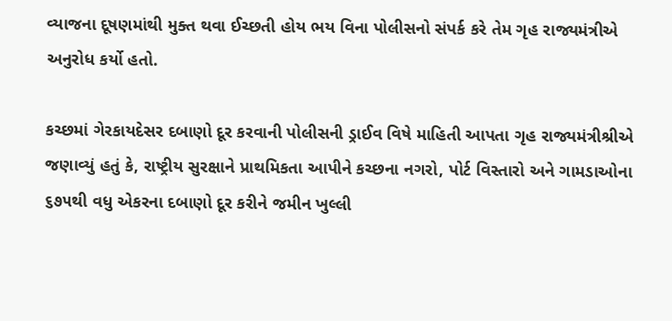વ્યાજના દૂષણમાંથી મુક્ત થવા ઈચ્છતી હોય ભય વિના પોલીસનો સંપર્ક કરે તેમ ગૃહ રાજ્યમંત્રીએ અનુરોધ કર્યો હતો.

કચ્છમાં ગેરકાયદેસર દબાણો દૂર કરવાની પોલીસની ડ્રાઈવ વિષે માહિતી આપતા ગૃહ રાજ્યમંત્રીશ્રીએ જણાવ્યું હતું કે, રાષ્ટ્રીય સુરક્ષાને પ્રાથમિકતા આપીને કચ્છના નગરો, પોર્ટ વિસ્તારો અને ગામડાઓના ૬૭૫થી વધુ એકરના દબાણો દૂર કરીને જમીન ખુલ્લી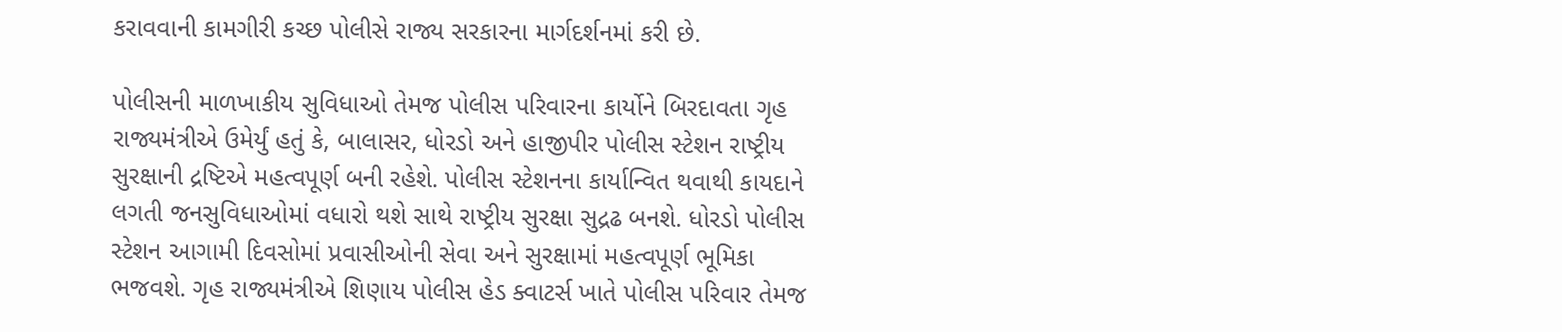કરાવવાની કામગીરી કચ્છ પોલીસે રાજ્ય સરકારના માર્ગદર્શનમાં કરી છે.

પોલીસની માળખાકીય સુવિધાઓ તેમજ પોલીસ પરિવારના કાર્યોને બિરદાવતા ગૃહ રાજ્યમંત્રીએ ઉમેર્યું હતું કે, બાલાસર, ધોરડો અને હાજીપીર પોલીસ સ્ટેશન રાષ્ટ્રીય સુરક્ષાની દ્રષ્ટિએ મહત્વપૂર્ણ બની રહેશે. પોલીસ સ્ટેશનના કાર્યાન્વિત થવાથી કાયદાને લગતી જનસુવિધાઓમાં વધારો થશે સાથે રાષ્ટ્રીય સુરક્ષા સુદ્રઢ બનશે. ધોરડો પોલીસ સ્ટેશન આગામી દિવસોમાં પ્રવાસીઓની સેવા અને સુરક્ષામાં મહત્વપૂર્ણ ભૂમિકા ભજવશે. ગૃહ રાજ્યમંત્રીએ શિણાય પોલીસ હેડ ક્વાટર્સ ખાતે પોલીસ પરિવાર તેમજ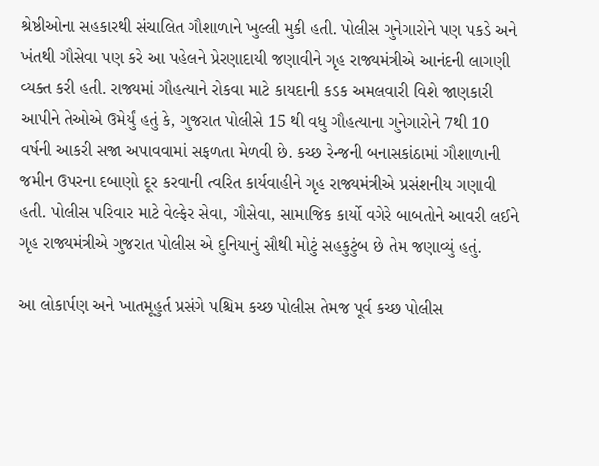શ્રેષ્ઠીઓના સહકારથી સંચાલિત ગૌશાળાને ખુલ્લી મુકી હતી. પોલીસ ગુનેગારોને પણ પકડે અને ખંતથી ગૌસેવા પણ કરે આ પહેલને પ્રેરણાદાયી જણાવીને ગૃહ રાજ્યમંત્રીએ આનંદની લાગણી વ્યક્ત કરી હતી. રાજ્યમાં ગૌહત્યાને રોકવા માટે કાયદાની કડક અમલવારી વિશે જાણકારી આપીને તેઓએ ઉમેર્યું હતું કે, ગુજરાત પોલીસે 15 થી વધુ ગૌહત્યાના ગુનેગારોને 7થી 10 વર્ષની આકરી સજા અપાવવામાં સફળતા મેળવી છે. કચ્છ રેન્જની બનાસકાંઠામાં ગૌશાળાની જમીન ઉપરના દબાણો દૂર કરવાની ત્વરિત કાર્યવાહીને ગૃહ રાજ્યમંત્રીએ પ્રસંશનીય ગણાવી હતી. પોલીસ પરિવાર માટે વેલ્ફેર સેવા, ગૌસેવા, સામાજિક કાર્યો વગેરે બાબતોને આવરી લઈને ગૃહ રાજ્યમંત્રીએ ગુજરાત પોલીસ એ દુનિયાનું સૌથી મોટું સહકુટુંબ છે તેમ જણાવ્યું હતું.

આ લોકાર્પણ અને ખાતમૂહુર્ત પ્રસંગે પશ્ચિમ કચ્છ પોલીસ તેમજ પૂર્વ કચ્છ પોલીસ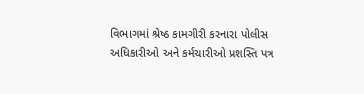વિભાગમાં શ્રેષ્ઠ કામગીરી કરનારા પોલીસ અધિકારીઓ અને કર્મચારીઓ પ્રશસ્તિ પત્ર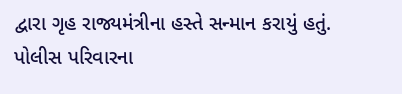દ્વારા ગૃહ રાજ્યમંત્રીના હસ્તે સન્માન કરાયું હતું. પોલીસ પરિવારના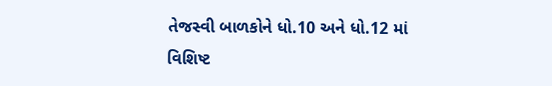તેજસ્વી બાળકોને ધો.10 અને ધો.12 માં વિશિષ્ટ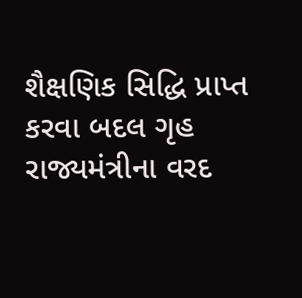શૈક્ષણિક સિદ્ધિ પ્રાપ્ત કરવા બદલ ગૃહ રાજ્યમંત્રીના વરદ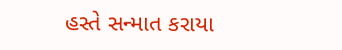હસ્તે સન્માત કરાયા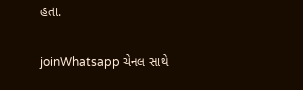હતા.

joinWhatsapp ચેનલ સાથે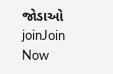જોડાઓ
joinJoin Now